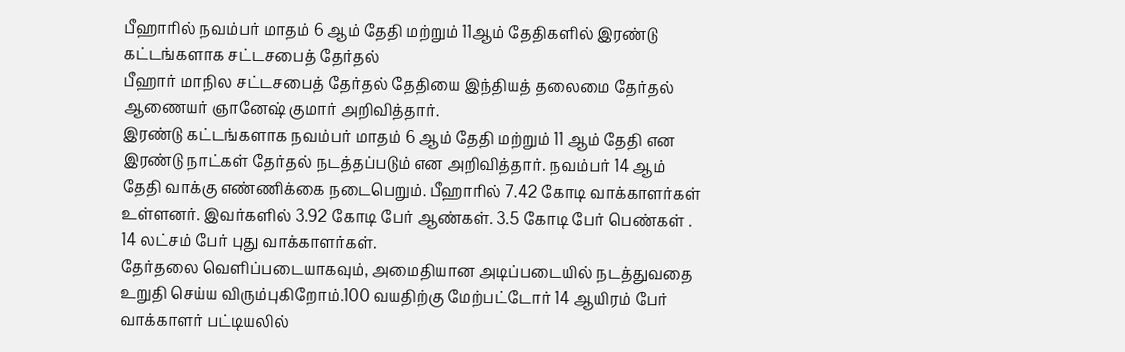பீஹாரில் நவம்பர் மாதம் 6 ஆம் தேதி மற்றும் 11ஆம் தேதிகளில் இரண்டு கட்டங்களாக சட்டசபைத் தேர்தல்
பீஹார் மாநில சட்டசபைத் தேர்தல் தேதியை இந்தியத் தலைமை தேர்தல் ஆணையர் ஞானேஷ் குமார் அறிவித்தார்.
இரண்டு கட்டங்களாக நவம்பர் மாதம் 6 ஆம் தேதி மற்றும் 11 ஆம் தேதி என இரண்டு நாட்கள் தேர்தல் நடத்தப்படும் என அறிவித்தார். நவம்பர் 14 ஆம் தேதி வாக்கு எண்ணிக்கை நடைபெறும். பீஹாரில் 7.42 கோடி வாக்காளர்கள் உள்ளனர். இவர்களில் 3.92 கோடி பேர் ஆண்கள். 3.5 கோடி பேர் பெண்கள் . 14 லட்சம் பேர் புது வாக்காளர்கள்.
தேர்தலை வெளிப்படையாகவும், அமைதியான அடிப்படையில் நடத்துவதை உறுதி செய்ய விரும்புகிறோம்.100 வயதிற்கு மேற்பட்டோர் 14 ஆயிரம் பேர் வாக்காளர் பட்டியலில்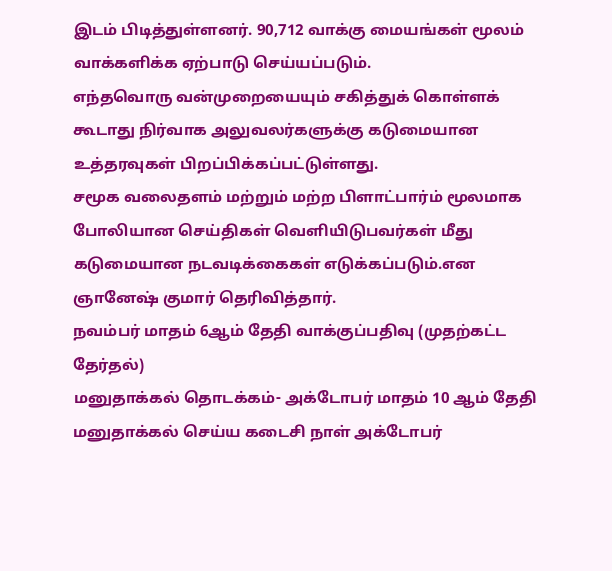இடம் பிடித்துள்ளனர். 90,712 வாக்கு மையங்கள் மூலம் வாக்களிக்க ஏற்பாடு செய்யப்படும்.
எந்தவொரு வன்முறையையும் சகித்துக் கொள்ளக் கூடாது நிர்வாக அலுவலர்களுக்கு கடுமையான உத்தரவுகள் பிறப்பிக்கப்பட்டுள்ளது.
சமூக வலைதளம் மற்றும் மற்ற பிளாட்பார்ம் மூலமாக போலியான செய்திகள் வெளியிடுபவர்கள் மீது கடுமையான நடவடிக்கைகள் எடுக்கப்படும்.என ஞானேஷ் குமார் தெரிவித்தார்.
நவம்பர் மாதம் 6ஆம் தேதி வாக்குப்பதிவு (முதற்கட்ட தேர்தல்)
மனுதாக்கல் தொடக்கம்- அக்டோபர் மாதம் 10 ஆம் தேதி
மனுதாக்கல் செய்ய கடைசி நாள் அக்டோபர்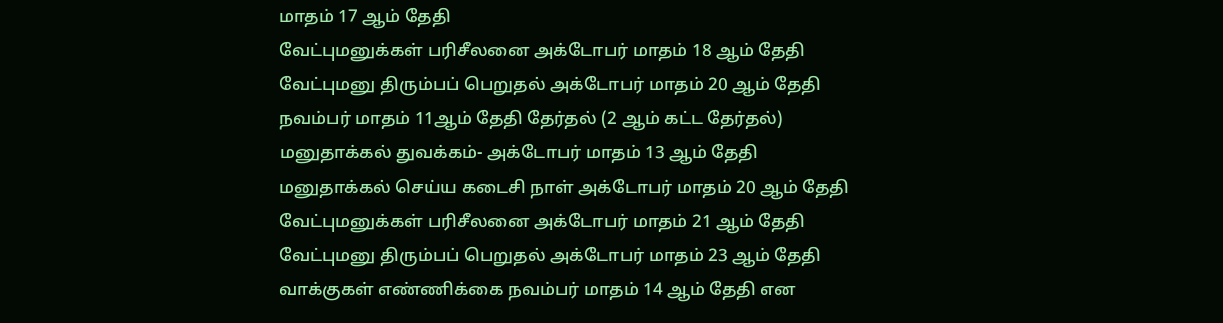மாதம் 17 ஆம் தேதி
வேட்புமனுக்கள் பரிசீலனை அக்டோபர் மாதம் 18 ஆம் தேதி
வேட்புமனு திரும்பப் பெறுதல் அக்டோபர் மாதம் 20 ஆம் தேதி
நவம்பர் மாதம் 11ஆம் தேதி தேர்தல் (2 ஆம் கட்ட தேர்தல்)
மனுதாக்கல் துவக்கம்- அக்டோபர் மாதம் 13 ஆம் தேதி
மனுதாக்கல் செய்ய கடைசி நாள் அக்டோபர் மாதம் 20 ஆம் தேதி
வேட்புமனுக்கள் பரிசீலனை அக்டோபர் மாதம் 21 ஆம் தேதி
வேட்புமனு திரும்பப் பெறுதல் அக்டோபர் மாதம் 23 ஆம் தேதி
வாக்குகள் எண்ணிக்கை நவம்பர் மாதம் 14 ஆம் தேதி என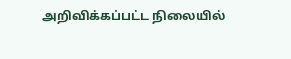அறிவிக்கப்பட்ட நிலையில்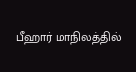பீஹார் மாநிலத்தில்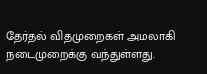தேர்தல் விதமுறைகள் அமலாகி நடைமுறைக்கு வந்துள்ளது.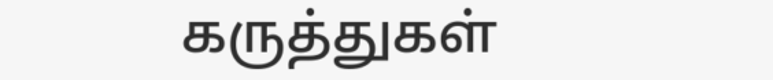கருத்துகள்